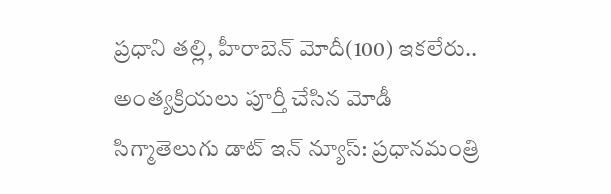ప్రధాని తల్లి, హీరాబెన్ మోదీ(100) ఇకలేరు.. అంత్యక్రియలు పూర్తీ చేసిన మోడీ
సిగ్మాతెలుగు డాట్ ఇన్ న్యూస్: ప్రధానమంత్రి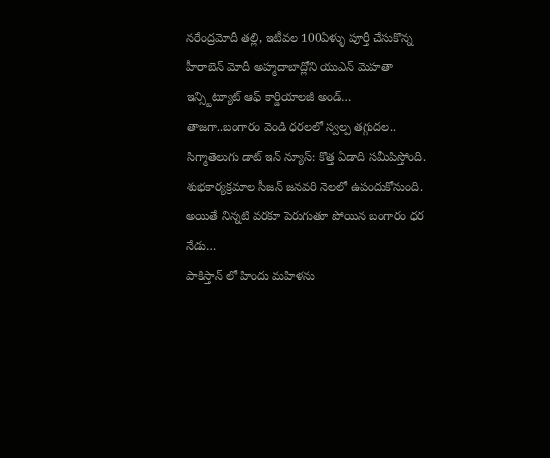నరేంద్రమోదీ తల్లి, ఇటీవల 100ఏళ్ళు పూర్తీ చేసుకొన్న హీరాబెన్ మోదీ అహ్మదాబాద్లోని యుఎన్ మెహతా ఇన్స్టిట్యూట్ ఆఫ్ కార్డియాలజీ అండ్…
తాజగా..బంగారం వెండి ధరలలో స్వల్ప తగ్గుదల..
సిగ్మాతెలుగు డాట్ ఇన్ న్యూస్: కొత్త ఏడాది సమీపిస్తోంది. శుభకార్యక్రమాల సీజన్ జనవరి నెలలో ఉపందుకోనుంది. అయితే నిన్నటి వరకూ పెరుగుతూ పోయిన బంగారం ధర నేడు…
పాకిస్తాన్ లో హిందు మహిళను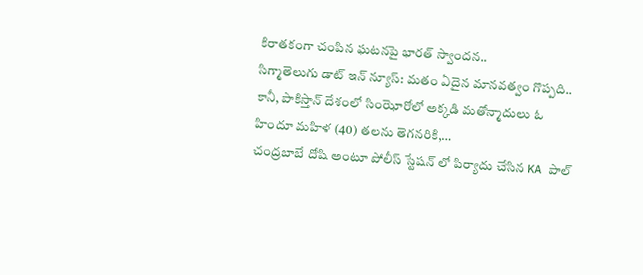కిరాతకంగా చంపిన ఘటనపై భారత్ స్వాందన..
సిగ్మాతెలుగు డాట్ ఇన్ న్యూస్: మతం ఏదైన మానవత్వం గొప్పది.. కానీ, పాకిస్తాన్ దేశంలో సింఝోరోలో అక్కడి మతోన్మాదులు ఓ హిందూ మహిళ (40) తలను తెగనరికి,…
చంద్రబాబే దోషి అంటూ పోలీస్ స్టేషన్ లో పిర్యాదు చేసిన KA పాల్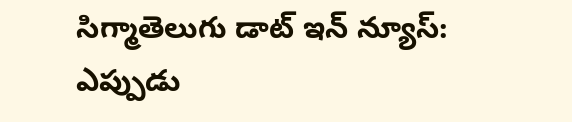సిగ్మాతెలుగు డాట్ ఇన్ న్యూస్: ఎప్పుడు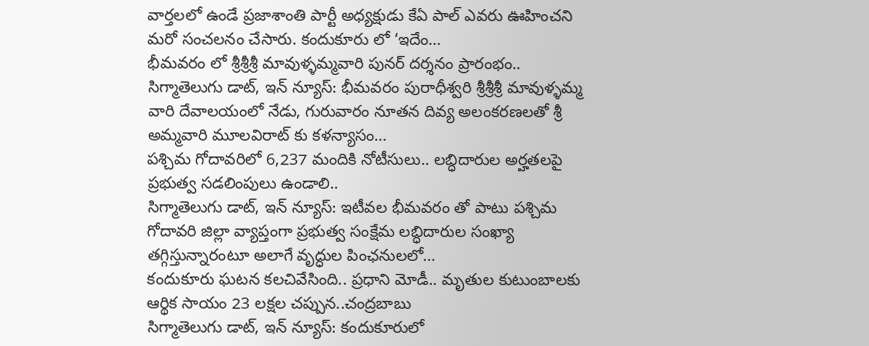వార్తలలో ఉండే ప్రజాశాంతి పార్టీ అధ్యక్షుడు కేఏ పాల్ ఎవరు ఊహించని మరో సంచలనం చేసారు. కందుకూరు లో ‘ఇదేం…
భీమవరం లో శ్రీశ్రీశ్రీ మావుళ్ళమ్మవారి పునర్ దర్శనం ప్రారంభం..
సిగ్మాతెలుగు డాట్, ఇన్ న్యూస్: భీమవరం పురాధీశ్వరి శ్రీశ్రీశ్రీ మావుళ్ళమ్మ వారి దేవాలయంలో నేడు, గురువారం నూతన దివ్య అలంకరణలతో శ్రీ అమ్మవారి మూలవిరాట్ కు కళన్యాసం…
పశ్చిమ గోదావరిలో 6,237 మందికి నోటీసులు.. లబ్ధిదారుల అర్హతలపై ప్రభుత్వ సడలింపులు ఉండాలి..
సిగ్మాతెలుగు డాట్, ఇన్ న్యూస్: ఇటీవల భీమవరం తో పాటు పశ్చిమ గోదావరి జిల్లా వ్యాప్తంగా ప్రభుత్వ సంక్షేమ లబ్ధిదారుల సంఖ్యా తగ్గిస్తున్నారంటూ అలాగే వృద్ధుల పింఛనులలో…
కందుకూరు ఘటన కలచివేసింది.. ప్రధాని మోడీ.. మృతుల కుటుంబాలకు ఆర్థిక సాయం 23 లక్షల చప్పున..చంద్రబాబు
సిగ్మాతెలుగు డాట్, ఇన్ న్యూస్: కందుకూరులో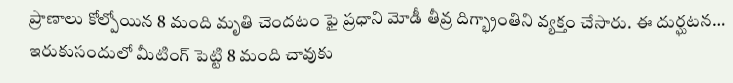ప్రాణాలు కోల్పోయిన 8 మంది మృతి చెందటం ఫై ప్రధాని మోడీ తీవ్ర దిగ్భ్రాంతిని వ్యక్తం చేసారు. ఈ దుర్ఘటన…
ఇరుకుసందులో మీటింగ్ పెట్టి 8 మంది చావుకు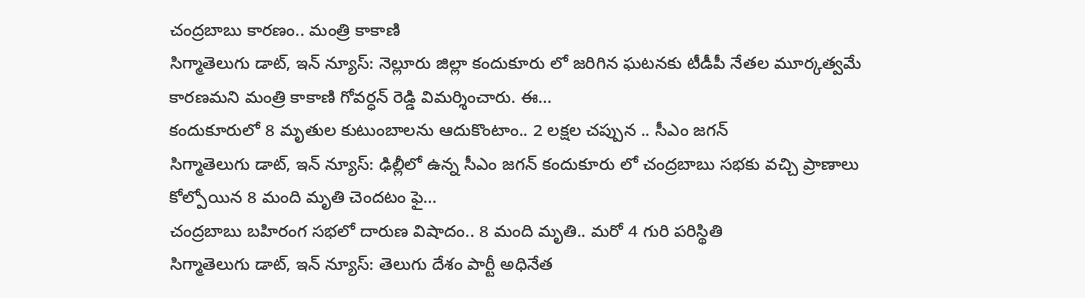చంద్రబాబు కారణం.. మంత్రి కాకాణి
సిగ్మాతెలుగు డాట్, ఇన్ న్యూస్: నెల్లూరు జిల్లా కందుకూరు లో జరిగిన ఘటనకు టీడీపీ నేతల మూర్కత్వమే కారణమని మంత్రి కాకాణి గోవర్ధన్ రెడ్డి విమర్శించారు. ఈ…
కందుకూరులో 8 మృతుల కుటుంబాలను ఆదుకొంటాం.. 2 లక్షల చప్పున .. సీఎం జగన్
సిగ్మాతెలుగు డాట్, ఇన్ న్యూస్: ఢిల్లీలో ఉన్న సీఎం జగన్ కందుకూరు లో చంద్రబాబు సభకు వచ్చి ప్రాణాలు కోల్పోయిన 8 మంది మృతి చెందటం ఫై…
చంద్రబాబు బహిరంగ సభలో దారుణ విషాదం.. 8 మంది మృతి.. మరో 4 గురి పరిస్థితి
సిగ్మాతెలుగు డాట్, ఇన్ న్యూస్: తెలుగు దేశం పార్టీ అధినేత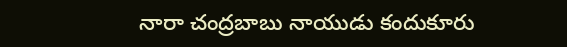నారా చంద్రబాబు నాయుడు కందుకూరు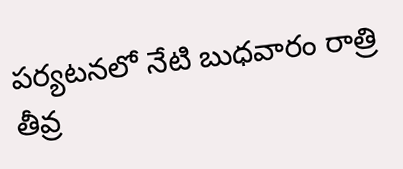పర్యటనలో నేటి బుధవారం రాత్రి తీవ్ర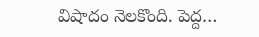విషాదం నెలకొంది. పెద్ద…